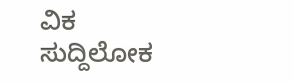ವಿಕ ಸುದ್ದಿಲೋಕ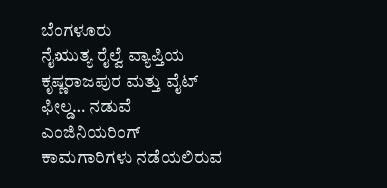ಬೆಂಗಳೂರು
ನೈಋುತ್ಯ ರೈಲ್ವೆ ವ್ಯಾಪ್ತಿಯ ಕೃಷ್ಣರಾಜಪುರ ಮತ್ತು ವೈಟ್ ಫೀಲ್ಡ… ನಡುವೆ ಎಂಜಿನಿಯರಿಂಗ್ ಕಾಮಗಾರಿಗಳು ನಡೆಯಲಿರುವ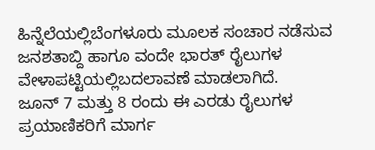ಹಿನ್ನೆಲೆಯಲ್ಲಿಬೆಂಗಳೂರು ಮೂಲಕ ಸಂಚಾರ ನಡೆಸುವ ಜನಶತಾಬ್ದಿ ಹಾಗೂ ವಂದೇ ಭಾರತ್ ರೈಲುಗಳ ವೇಳಾಪಟ್ಟಿಯಲ್ಲಿಬದಲಾವಣೆ ಮಾಡಲಾಗಿದೆ.
ಜೂನ್ 7 ಮತ್ತು 8 ರಂದು ಈ ಎರಡು ರೈಲುಗಳ ಪ್ರಯಾಣಿಕರಿಗೆ ಮಾರ್ಗ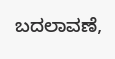ಬದಲಾವಣೆ,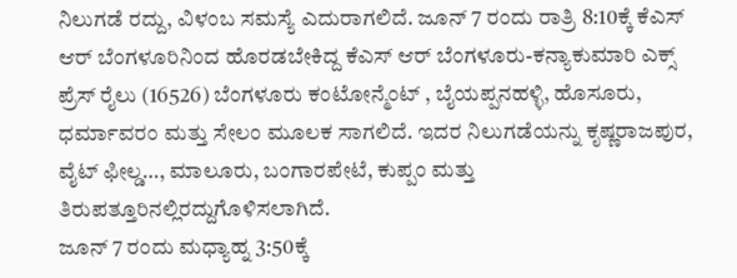ನಿಲುಗಡೆ ರದ್ದು, ವಿಳಂಬ ಸಮಸ್ಯೆ ಎದುರಾಗಲಿದೆ. ಜೂನ್ 7 ರಂದು ರಾತ್ರಿ 8:10ಕ್ಕೆ ಕೆಎಸ್ ಆರ್ ಬೆಂಗಳೂರಿನಿಂದ ಹೊರಡಬೇಕಿದ್ದ ಕೆಎಸ್ ಆರ್ ಬೆಂಗಳೂರು-ಕನ್ಯಾಕುಮಾರಿ ಎಕ್ಸ್ ಪ್ರೆಸ್ ರೈಲು (16526) ಬೆಂಗಳೂರು ಕಂಟೋನ್ಮೆಂಟ್ , ಬೈಯಪ್ಪನಹಳ್ಳಿ, ಹೊಸೂರು, ಧರ್ಮಾವರಂ ಮತ್ತು ಸೇಲಂ ಮೂಲಕ ಸಾಗಲಿದೆ. ಇದರ ನಿಲುಗಡೆಯನ್ನು ಕೃಷ್ಣರಾಜಪುರ, ವೈಟ್ ಫೀಲ್ಡ…, ಮಾಲೂರು, ಬಂಗಾರಪೇಟೆ, ಕುಪ್ಪಂ ಮತ್ತು ತಿರುಪತ್ತೂರಿನಲ್ಲಿರದ್ದುಗೊಳಿಸಲಾಗಿದೆ.
ಜೂನ್ 7 ರಂದು ಮಧ್ಯಾಹ್ನ 3:50ಕ್ಕೆ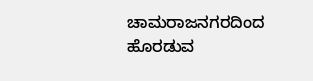ಚಾಮರಾಜನಗರದಿಂದ ಹೊರಡುವ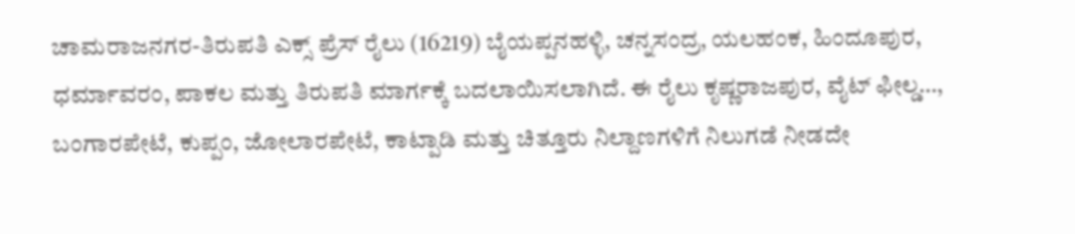ಚಾಮರಾಜನಗರ-ತಿರುಪತಿ ಎಕ್ಸ್ ಪ್ರೆಸ್ ರೈಲು (16219) ಬೈಯಪ್ಪನಹಳ್ಳಿ, ಚನ್ನಸಂದ್ರ, ಯಲಹಂಕ, ಹಿಂದೂಪುರ, ಧರ್ಮಾವರಂ, ಪಾಕಲ ಮತ್ತು ತಿರುಪತಿ ಮಾರ್ಗಕ್ಕೆ ಬದಲಾಯಿಸಲಾಗಿದೆ. ಈ ರೈಲು ಕೃಷ್ಣರಾಜಪುರ, ವೈಟ್ ಫೀಲ್ಡ…, ಬಂಗಾರಪೇಟೆ, ಕುಪ್ಪಂ, ಜೋಲಾರಪೇಟೆ, ಕಾಟ್ಪಾಡಿ ಮತ್ತು ಚಿತ್ತೂರು ನಿಲ್ದಾಣಗಳಿಗೆ ನಿಲುಗಡೆ ನೀಡದೇ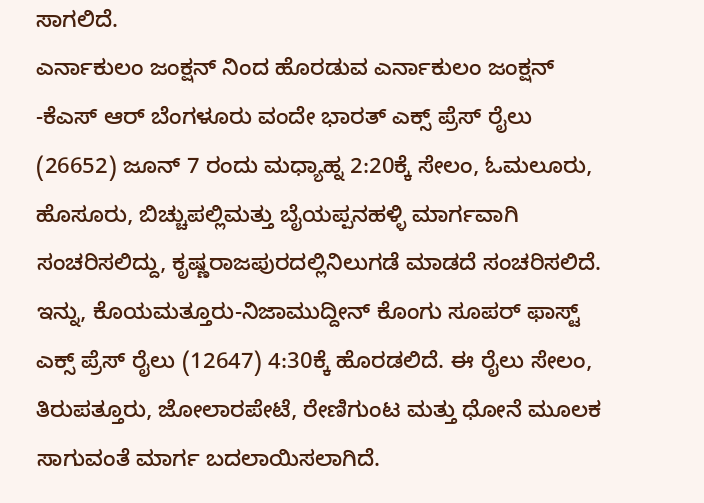ಸಾಗಲಿದೆ.
ಎರ್ನಾಕುಲಂ ಜಂಕ್ಷನ್ ನಿಂದ ಹೊರಡುವ ಎರ್ನಾಕುಲಂ ಜಂಕ್ಷನ್ -ಕೆಎಸ್ ಆರ್ ಬೆಂಗಳೂರು ವಂದೇ ಭಾರತ್ ಎಕ್ಸ್ ಪ್ರೆಸ್ ರೈಲು (26652) ಜೂನ್ 7 ರಂದು ಮಧ್ಯಾಹ್ನ 2:20ಕ್ಕೆ ಸೇಲಂ, ಓಮಲೂರು, ಹೊಸೂರು, ಬಿಚ್ಚುಪಲ್ಲಿಮತ್ತು ಬೈಯಪ್ಪನಹಳ್ಳಿ ಮಾರ್ಗವಾಗಿ ಸಂಚರಿಸಲಿದ್ದು, ಕೃಷ್ಣರಾಜಪುರದಲ್ಲಿನಿಲುಗಡೆ ಮಾಡದೆ ಸಂಚರಿಸಲಿದೆ.
ಇನ್ನು, ಕೊಯಮತ್ತೂರು-ನಿಜಾಮುದ್ದೀನ್ ಕೊಂಗು ಸೂಪರ್ ಫಾಸ್ಟ್ ಎಕ್ಸ್ ಪ್ರೆಸ್ ರೈಲು (12647) 4:30ಕ್ಕೆ ಹೊರಡಲಿದೆ. ಈ ರೈಲು ಸೇಲಂ, ತಿರುಪತ್ತೂರು, ಜೋಲಾರಪೇಟೆ, ರೇಣಿಗುಂಟ ಮತ್ತು ಧೋನೆ ಮೂಲಕ ಸಾಗುವಂತೆ ಮಾರ್ಗ ಬದಲಾಯಿಸಲಾಗಿದೆ.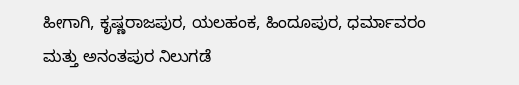ಹೀಗಾಗಿ, ಕೃಷ್ಣರಾಜಪುರ, ಯಲಹಂಕ, ಹಿಂದೂಪುರ, ಧರ್ಮಾವರಂ ಮತ್ತು ಅನಂತಪುರ ನಿಲುಗಡೆ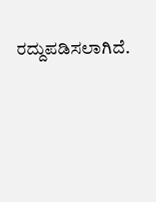ರದ್ದುಪಡಿಸಲಾಗಿದೆ.